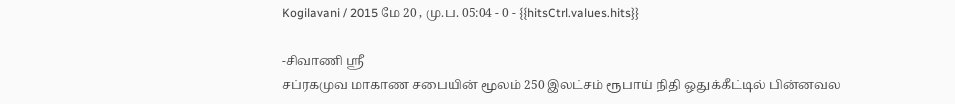Kogilavani / 2015 மே 20 , மு.ப. 05:04 - 0 - {{hitsCtrl.values.hits}}

-சிவாணி ஸ்ரீ
சப்ரகமுவ மாகாண சபையின் மூலம் 250 இலட்சம் ரூபாய் நிதி ஒதுக்கீட்டில் பின்னவல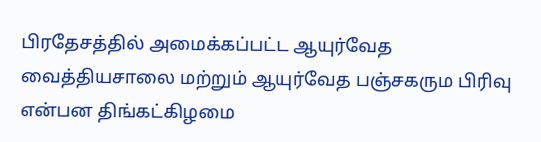பிரதேசத்தில் அமைக்கப்பட்ட ஆயுர்வேத வைத்தியசாலை மற்றும் ஆயுர்வேத பஞ்சகரும பிரிவு என்பன திங்கட்கிழமை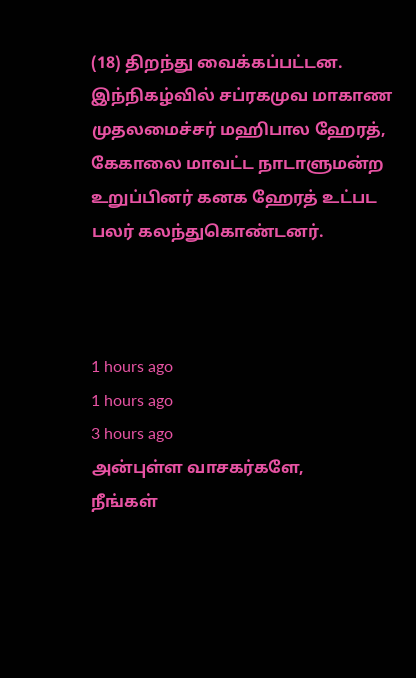(18) திறந்து வைக்கப்பட்டன.
இந்நிகழ்வில் சப்ரகமுவ மாகாண முதலமைச்சர் மஹிபால ஹேரத், கேகாலை மாவட்ட நாடாளுமன்ற உறுப்பினர் கனக ஹேரத் உட்பட பலர் கலந்துகொண்டனர்.



1 hours ago
1 hours ago
3 hours ago
அன்புள்ள வாசகர்களே,
நீங்கள்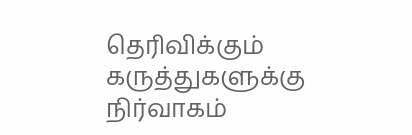தெரிவிக்கும் கருத்துகளுக்கு நிர்வாகம்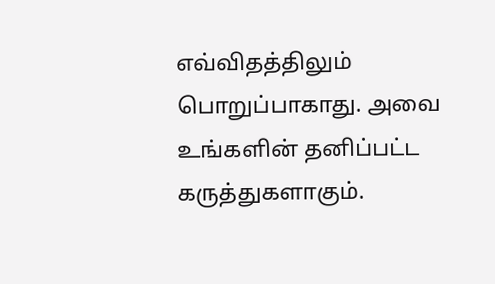எவ்விதத்திலும் பொறுப்பாகாது. அவை உங்களின் தனிப்பட்ட கருத்துகளாகும்.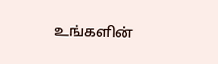உங்களின்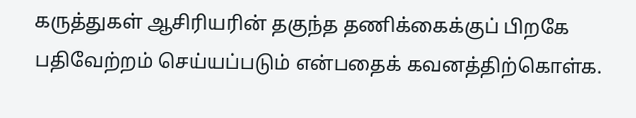கருத்துகள் ஆசிரியரின் தகுந்த தணிக்கைக்குப் பிறகே பதிவேற்றம் செய்யப்படும் என்பதைக் கவனத்திற்கொள்க.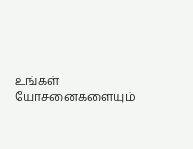உங்கள் யோசனைகளையும்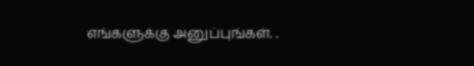எங்களுக்கு அனுப்புங்கள். .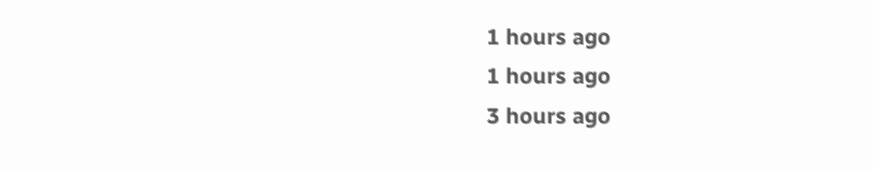1 hours ago
1 hours ago
3 hours ago